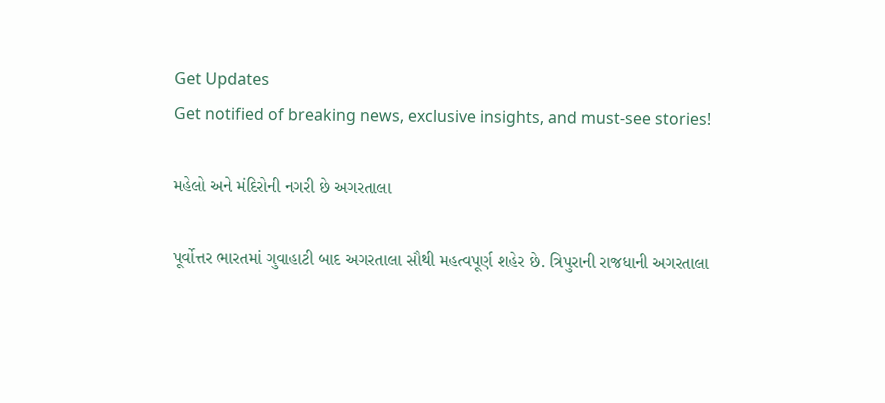Get Updates
Get notified of breaking news, exclusive insights, and must-see stories!

મહેલો અને મંદિરોની નગરી છે અગરતાલા

પૂર્વોત્તર ભારતમાં ગુવાહાટી બાદ અગરતાલા સૌથી મહત્વપૂર્ણ શહેર છે. ત્રિપુરાની રાજધાની અગરતાલા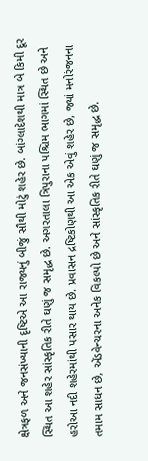ક્ષેત્રફળ અને જનસંખ્યાની દૃષ્ટિએ આ રાજ્યનું બીજું સૌથી મોટું શહેર છે. બાંગ્લાદેશથી માત્ર બે કિમી દૂર સ્થિત આ શહેર સાંસ્કૃતિક રીતે ઘણું જ સમૃદ્ધ છે. અગરતાલા ત્રિપુરાના પશ્ચિમ ભાગમાં સ્થિત છે અને હરોઆ નદી શહેરમાંથી પસાર થાય છે. પ્રવાસન દ્રષ્ટિકોણથી આ એક એવું શહેર છે, જ્યાં મનોરંજનના તમામ સાધન છે, એંડવેન્ચરના અનેક વિકલ્પો છે અને સાંસ્કૃતિક રીતે ઘણું જ સમૃદ્ધ છે.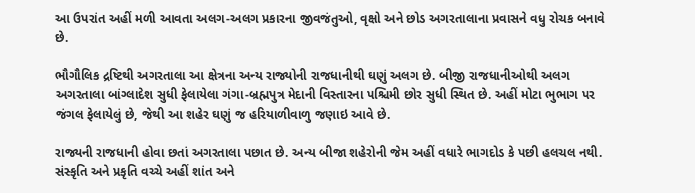આ ઉપરાંત અહીં મળી આવતા અલગ-અલગ પ્રકારના જીવજંતુઓ, વૃક્ષો અને છોડ અગરતાલાના પ્રવાસને વધુ રોચક બનાવે છે.

ભૌગૌલિક દ્રષ્ટિથી અગરતાલા આ ક્ષેત્રના અન્ય રાજ્યોની રાજધાનીથી ઘણું અલગ છે. બીજી રાજધાનીઓથી અલગ અગરતાલા બાંગ્લાદેશ સુધી ફેલાયેલા ગંગા-બ્રહ્મપુત્ર મેદાની વિસ્તારના પશ્ચિમી છોર સુધી સ્થિત છે. અહીં મોટા ભુભાગ પર જંગલ ફેલાયેલું છે, જેથી આ શહેર ઘણું જ હરિયાળીવાળુ જણાઇ આવે છે.

રાજ્યની રાજધાની હોવા છતાં અગરતાલા પછાત છે. અન્ય બીજા શહેરોની જેમ અહીં વધારે ભાગદોડ કે પછી હલચલ નથી. સંસ્કૃતિ અને પ્રકૃતિ વચ્ચે અહીં શાંત અને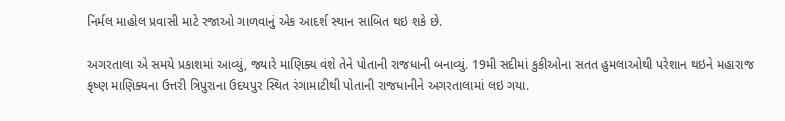નિર્મલ માહોલ પ્રવાસી માટે રજાઓ ગાળવાનું એક આદર્શ સ્થાન સાબિત થઇ શકે છે.

અગરતાલા એ સમયે પ્રકાશમાં આવ્યું, જ્યારે માણિક્ય વંશે તેને પોતાની રાજધાની બનાવ્યું. 19મી સદીમાં કુકીઓના સતત હુમલાઓથી પરેશાન થઇને મહારાજ કૃષ્ણ માણિક્યના ઉત્તરી ત્રિપુરાના ઉદયપુર સ્થિત રંગામાટીથી પોતાની રાજધાનીને અગરતાલામાં લઇ ગયા.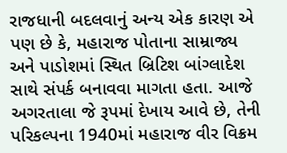રાજધાની બદલવાનું અન્ય એક કારણ એ પણ છે કે, મહારાજ પોતાના સામ્રાજ્ય અને પાડોશમાં સ્થિત બ્રિટિશ બાંગ્લાદેશ સાથે સંપર્ક બનાવવા માગતા હતા. આજે અગરતાલા જે રૂપમાં દેખાય આવે છે, તેની પરિકલ્પના 1940માં મહારાજ વીર વિક્રમ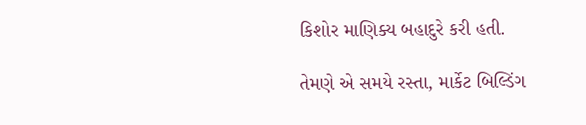કિશોર માણિક્ય બહાદુરે કરી હતી.

તેમણે એ સમયે રસ્તા, માર્કેટ બિલ્ડિંગ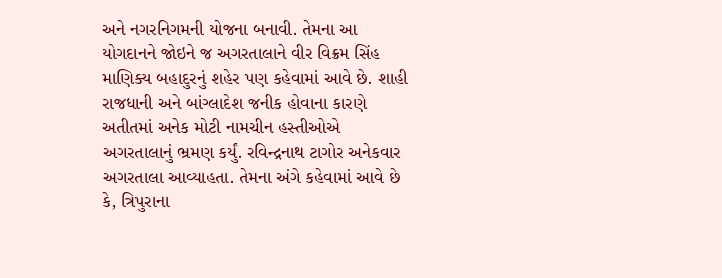અને નગરનિગમની યોજના બનાવી. તેમના આ યોગદાનને જોઇને જ અગરતાલાને વીર વિક્રમ સિંહ માણિક્ય બહાદુરનું શહેર પણ કહેવામાં આવે છે. શાહી રાજધાની અને બાંગ્લાદેશ જનીક હોવાના કારણે અતીતમાં અનેક મોટી નામચીન હસ્તીઓએ અગરતાલાનું ભ્રમણ કર્યું. રવિન્દ્રનાથ ટાગોર અનેકવાર અગરતાલા આવ્યાહતા. તેમના અંગે કહેવામાં આવે છે કે, ત્રિપુરાના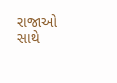રાજાઓ સાથે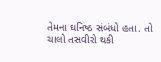તેમના ઘનિષ્ઠ સંબંધો હતા. તો ચાલો તસવીરો થકી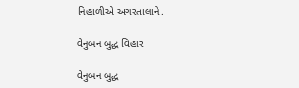નિહાળીએ અગરતાલાને.

વેનુબન બુદ્ધ વિહાર

વેનુબન બુદ્ધ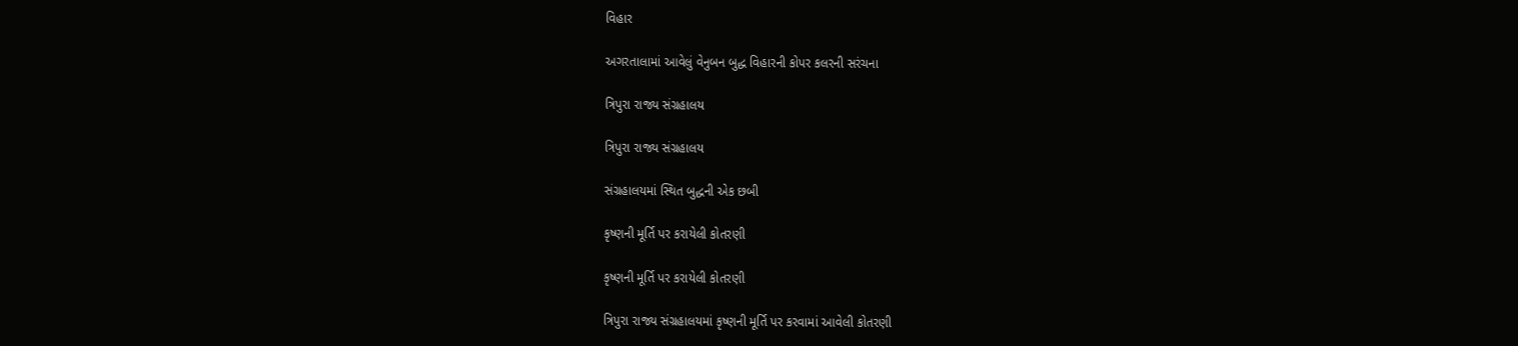વિહાર

અગરતાલામાં આવેલું વેનુબન બુદ્ધ વિહારની કોપર કલરની સરંચના

ત્રિપુરા રાજ્ય સંગ્રહાલય

ત્રિપુરા રાજ્ય સંગ્રહાલય

સંગ્રહાલયમાં સ્થિત બુદ્ધની એક છબી

કૃષ્ણની મૂર્તિ પર કરાયેલી કોતરણી

કૃષ્ણની મૂર્તિ પર કરાયેલી કોતરણી

ત્રિપુરા રાજ્ય સંગ્રહાલયમાં કૃષ્ણની મૂર્તિ પર કરવામાં આવેલી કોતરણી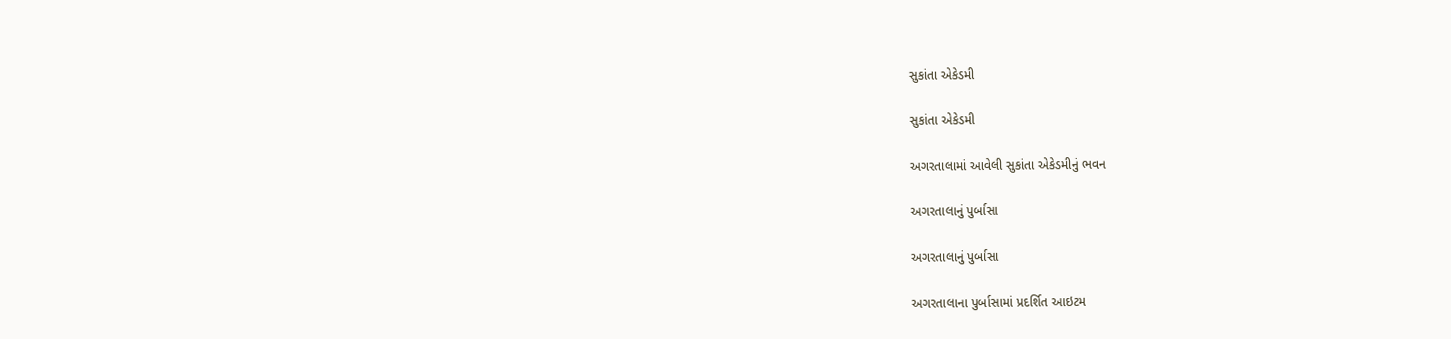સુકાંતા એકેડમી

સુકાંતા એકેડમી

અગરતાલામાં આવેલી સુકાંતા એકેડમીનું ભવન

અગરતાલાનું પુર્બાસા

અગરતાલાનું પુર્બાસા

અગરતાલાના પુર્બાસામાં પ્રદર્શિત આઇટમ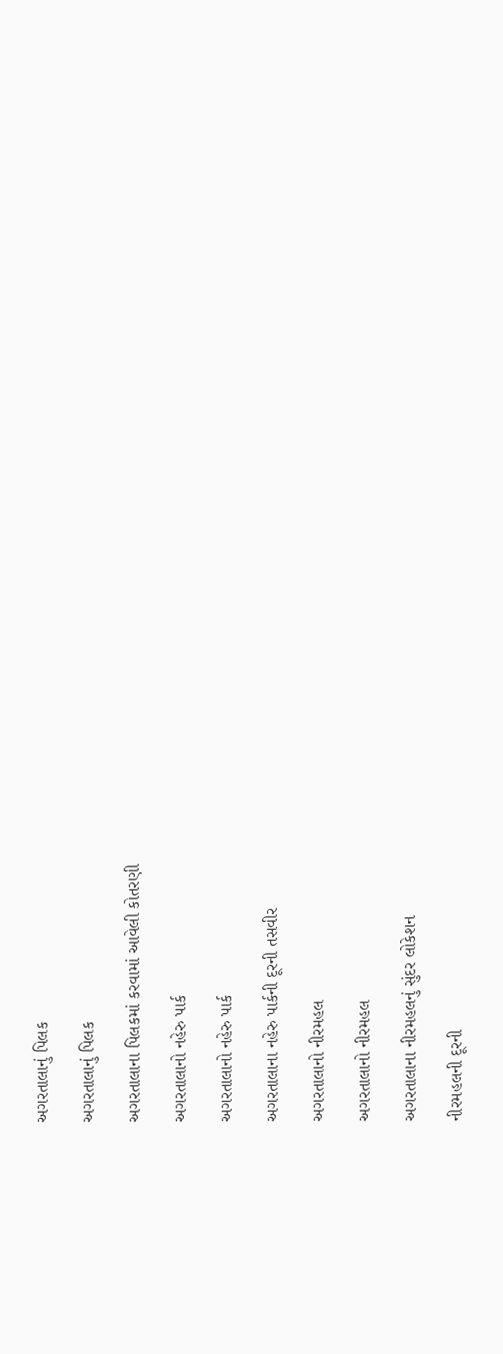અગરતાલાનું પિલક

અગરતાલાનું પિલક

અગરતાલાના પિલકમાં કરવામાં આવેલી કોતરણી

અગરતાલાનો નહેરુ પાર્ક

અગરતાલાનો નહેરુ પાર્ક

અગરતાલાના નહેરુ પાર્કની દૂરની તસવીર

અગરતાલાનો નીરમહલ

અગરતાલાનો નીરમહલ

અગરતાલાના નીરમહલનું સુંદર લોકેશન

નીરમહલની દૂરની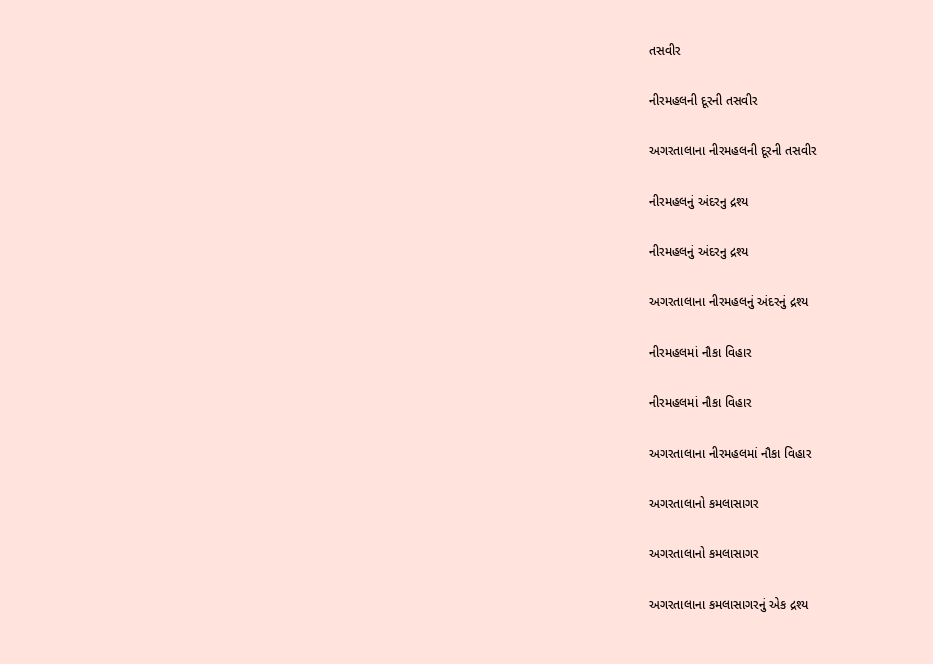તસવીર

નીરમહલની દૂરની તસવીર

અગરતાલાના નીરમહલની દૂરની તસવીર

નીરમહલનું અંદરનુ દ્રશ્ય

નીરમહલનું અંદરનુ દ્રશ્ય

અગરતાલાના નીરમહલનું અંદરનું દ્રશ્ય

નીરમહલમાં નૌકા વિહાર

નીરમહલમાં નૌકા વિહાર

અગરતાલાના નીરમહલમાં નૌકા વિહાર

અગરતાલાનો કમલાસાગર

અગરતાલાનો કમલાસાગર

અગરતાલાના કમલાસાગરનું એક દ્રશ્ય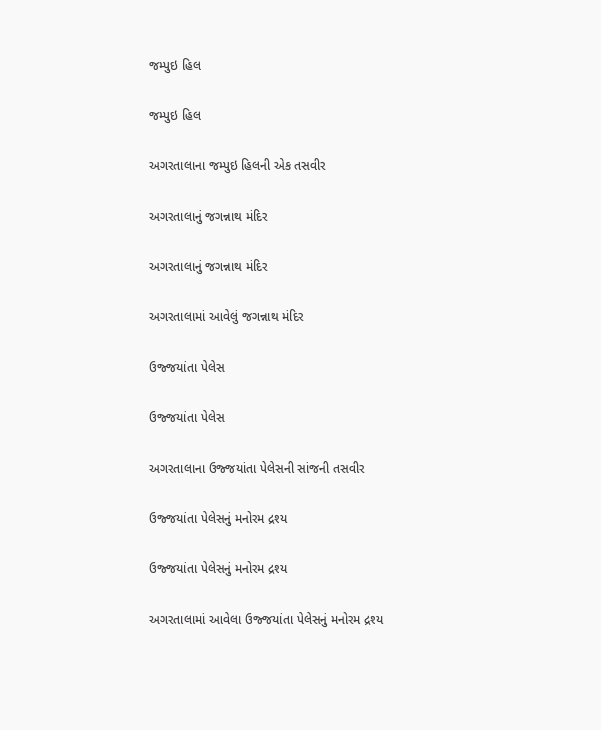જમ્પુઇ હિલ

જમ્પુઇ હિલ

અગરતાલાના જમ્પુઇ હિલની એક તસવીર

અગરતાલાનું જગન્નાથ મંદિર

અગરતાલાનું જગન્નાથ મંદિર

અગરતાલામાં આવેલું જગન્નાથ મંદિર

ઉજ્જયાંતા પેલેસ

ઉજ્જયાંતા પેલેસ

અગરતાલાના ઉજ્જયાંતા પેલેસની સાંજની તસવીર

ઉજ્જયાંતા પેલેસનું મનોરમ દ્રશ્ય

ઉજ્જયાંતા પેલેસનું મનોરમ દ્રશ્ય

અગરતાલામાં આવેલા ઉજ્જયાંતા પેલેસનું મનોરમ દ્રશ્ય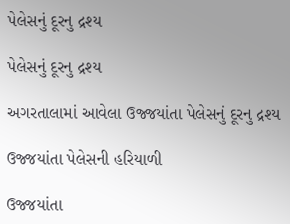પેલેસનું દૂરનુ દ્રશ્ય

પેલેસનું દૂરનુ દ્રશ્ય

અગરતાલામાં આવેલા ઉજ્જયાંતા પેલેસનું દૂરનુ દ્રશ્ય

ઉજ્જયાંતા પેલેસની હરિયાળી

ઉજ્જયાંતા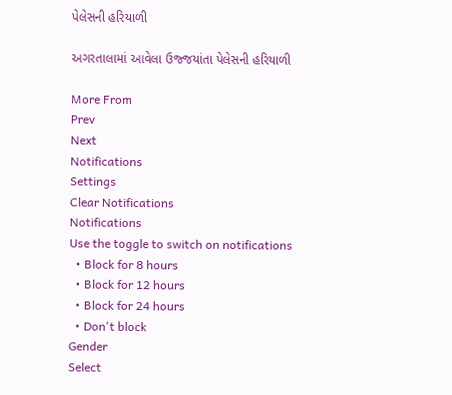પેલેસની હરિયાળી

અગરતાલામાં આવેલા ઉજ્જયાંતા પેલેસની હરિયાળી

More From
Prev
Next
Notifications
Settings
Clear Notifications
Notifications
Use the toggle to switch on notifications
  • Block for 8 hours
  • Block for 12 hours
  • Block for 24 hours
  • Don't block
Gender
Select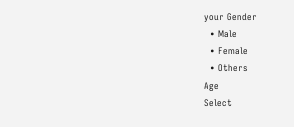your Gender
  • Male
  • Female
  • Others
Age
Select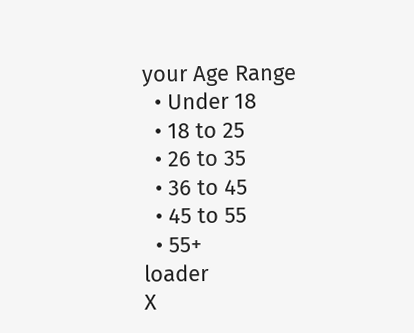your Age Range
  • Under 18
  • 18 to 25
  • 26 to 35
  • 36 to 45
  • 45 to 55
  • 55+
loader
X